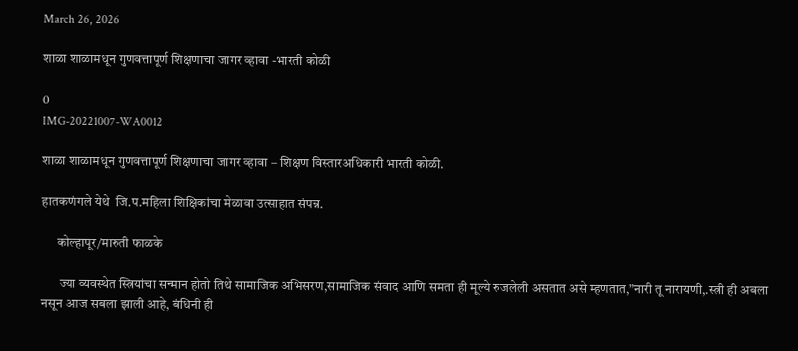March 26, 2026

शाळा शाळामधून गुणवत्तापूर्ण शिक्षणाचा जागर व्हावा -भारती कोळी

0
IMG-20221007-WA0012

शाळा शाळामधून गुणवत्तापूर्ण शिक्षणाचा जागर व्हावा – शिक्षण विस्तारअधिकारी भारती कोळी.

हातकणंगले येथे  जि.प.महिला शिक्षिकांचा मेळावा उत्साहात संपन्न.

      कोल्हापूर/मारुती फाळके

       ज्या व्यवस्थेत स्त्रियांचा सन्मान होतो तिथे सामाजिक अभिसरण,सामाजिक संवाद आणि समता ही मूल्ये रुजलेली असतात असे म्हणतात,”नारी तू नारायणी,.स्त्री ही अबला नसून आज सबला झाली आहे, बंधिनी ही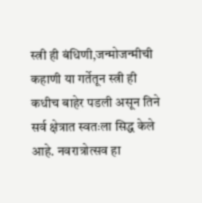स्त्री ही बंधिणी,जन्मोजन्मीची कहाणी या गर्तेतून स्त्री ही कधीच बाहेर पडली असून तिने सर्व क्षेत्रात स्वतःला सिद्ध केले आहे. नवरात्रोत्सव हा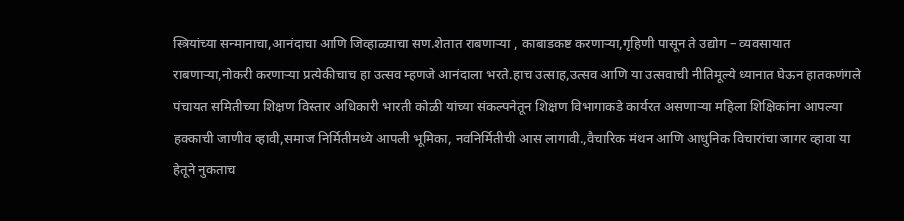स्त्रियांच्या सन्मानाचा,आनंदाचा आणि जिव्हाळ्याचा सण.शेतात राबणाऱ्या , काबाडकष्ट करणाऱ्या,गृहिणी पासून ते उद्योग – व्यवसायात राबणाऱ्या,नोकरी करणाऱ्या प्रत्येकीचाच हा उत्सव म्हणजे आनंदाला भरते.हाच उत्साह,उत्सव आणि या उत्सवाची नीतिमूल्ये ध्यानात घेऊन हातकणंगले पंचायत समितीच्या शिक्षण विस्तार अधिकारी भारती कोळी यांच्या संकल्पनेतून शिक्षण विभागाकडे कार्यरत असणाऱ्या महिला शिक्षिकांना आपल्या हक्काची जाणीव व्हावी,समाज निर्मितीमध्ये आपली भूमिका, नवनिर्मितीची आस लागावी.,वैचारिक मंथन आणि आधुनिक विचारांचा जागर व्हावा या हेतूने नुकताच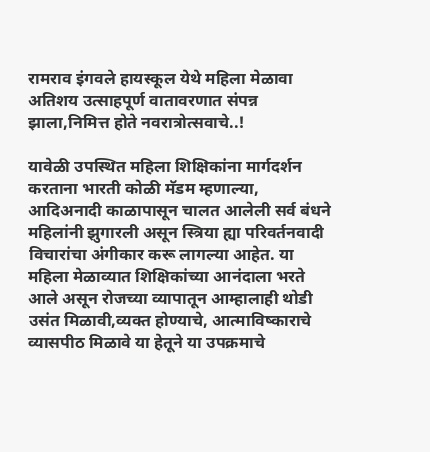रामराव इंगवले हायस्कूल येथे महिला मेळावा अतिशय उत्साहपूर्ण वातावरणात संपन्न झाला,निमित्त होते नवरात्रोत्सवाचे..!

यावेळी उपस्थित महिला शिक्षिकांना मार्गदर्शन करताना भारती कोळी मॅडम म्हणाल्या, आदिअनादी काळापासून चालत आलेली सर्व बंधने महिलांनी झुगारली असून स्त्रिया ह्या परिवर्तनवादी विचारांचा अंगीकार करू लागल्या आहेत. या महिला मेळाव्यात शिक्षिकांच्या आनंदाला भरते आले असून रोजच्या व्यापातून आम्हालाही थोडी उसंत मिळावी,व्यक्त होण्याचे, आत्माविष्काराचे व्यासपीठ मिळावे या हेतूने या उपक्रमाचे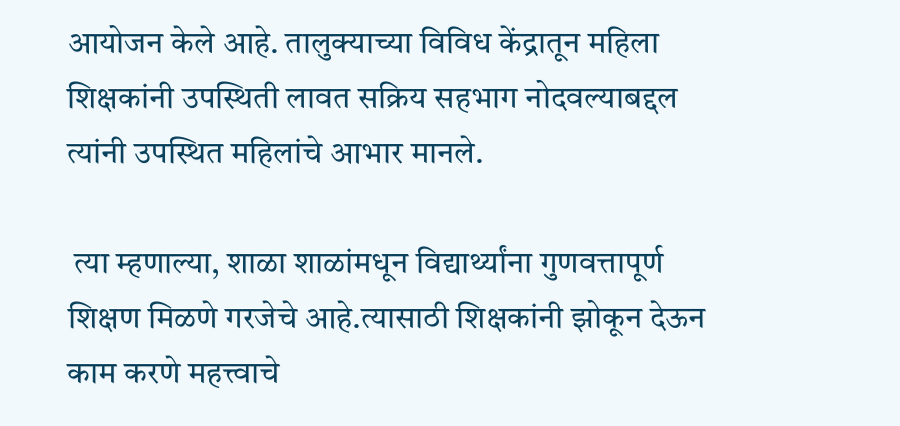आयोजन केले आहे. तालुक्याच्या विविध केंद्रातून महिला शिक्षकांनी उपस्थिती लावत सक्रिय सहभाग नोदवल्याबद्दल त्यांनी उपस्थित महिलांचे आभार मानले.

 त्या म्हणाल्या, शाळा शाळांमधून विद्यार्थ्यांना गुणवत्तापूर्ण शिक्षण मिळणे गरजेचे आहे.त्यासाठी शिक्षकांनी झोकून देऊन काम करणे महत्त्वाचे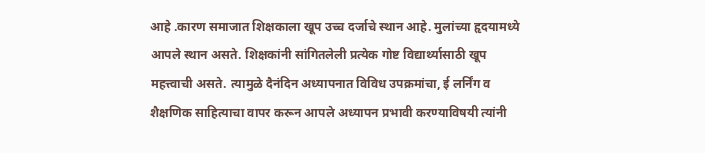आहे .कारण समाजात शिक्षकाला खूप उच्च दर्जाचे स्थान आहे. मुलांच्या हृदयामध्ये आपले स्थान असते. शिक्षकांनी सांगितलेली प्रत्येक गोष्ट विद्यार्थ्यासाठी खूप महत्त्वाची असते. त्यामुळे दैनंदिन अध्यापनात विविध उपक्रमांचा, ई लर्निंग व शैक्षणिक साहित्याचा वापर करून आपले अध्यापन प्रभावी करण्याविषयी त्यांनी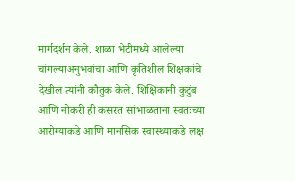मार्गदर्शन केले. शाळा भेटीमध्ये आलेल्या चांगल्याअनुभवांचा आणि कृतिशील शिक्षकांचे देखील त्यांनी कौतुक केले. शिक्षिकानी कुटुंब आणि नोकरी ही कसरत सांभाळताना स्वतःच्या आरोग्याकडे आणि मानसिक स्वास्थ्याकडे लक्ष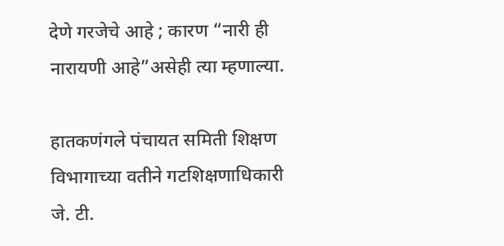देणे गरजेचे आहे ; कारण “नारी ही नारायणी आहे”असेही त्या म्हणाल्या.

हातकणंगले पंचायत समिती शिक्षण विभागाच्या वतीने गटशिक्षणाधिकारी जे. टी.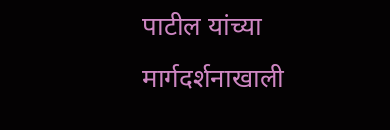पाटील यांच्या मार्गदर्शनाखाली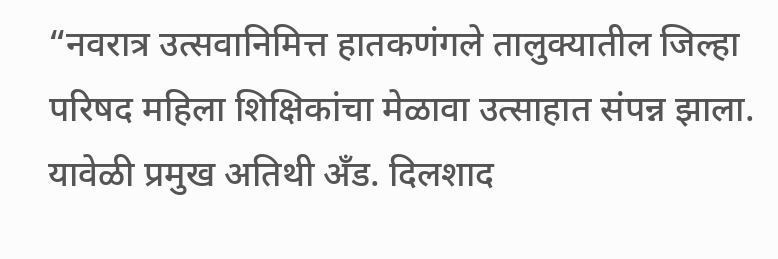“नवरात्र उत्सवानिमित्त हातकणंगले तालुक्यातील जिल्हा परिषद महिला शिक्षिकांचा मेळावा उत्साहात संपन्न झाला. यावेळी प्रमुख अतिथी अँड. दिलशाद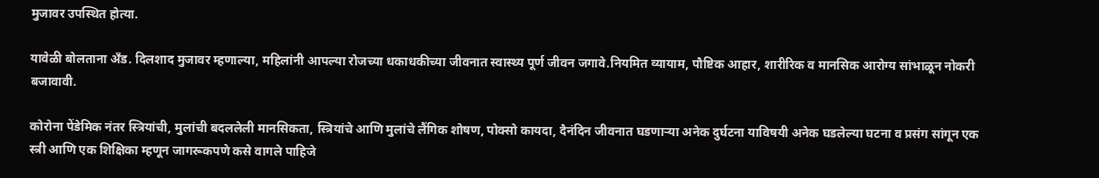मुजावर उपस्थित होत्या.

यावेळी बोलताना अँड. दिलशाद मुजावर म्हणाल्या, महिलांनी आपल्या रोजच्या धकाधकीच्या जीवनात स्वास्थ्य पूर्ण जीवन जगावे.नियमित व्यायाम, पौष्टिक आहार, शारीरिक व मानसिक आरोग्य सांभाळून नोकरी बजावावी.

कोरोना पेंडेमिक नंतर स्त्रियांची, मुलांची बदललेली मानसिकता, स्त्रियांचे आणि मुलांचे लैंगिक शोषण, पोक्सो कायदा, दैनंदिन जीवनात घडणाऱ्या अनेक दुर्घटना याविषयी अनेक घडलेल्या घटना व प्रसंग सांगून एक स्त्री आणि एक शिक्षिका म्हणून जागरूकपणे कसे वागले पाहिजे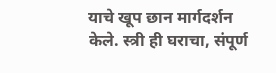याचे खूप छान मार्गदर्शन केले. स्त्री ही घराचा, संपूर्ण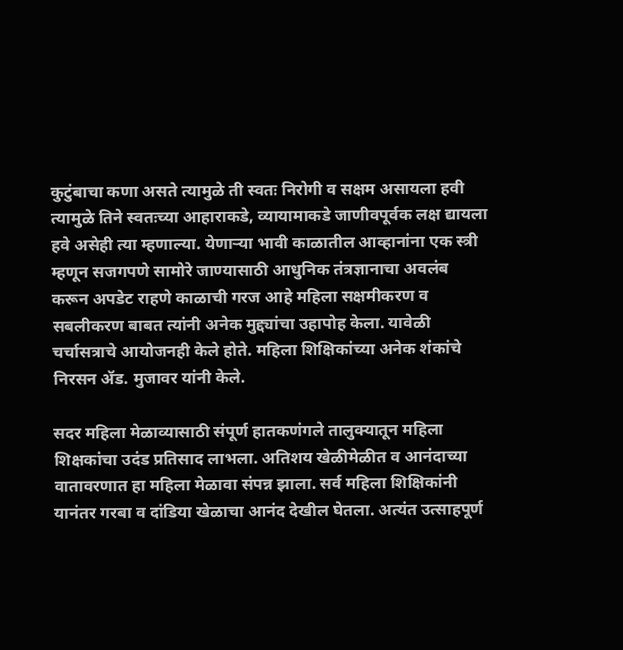कुटुंबाचा कणा असते त्यामुळे ती स्वतः निरोगी व सक्षम असायला हवी त्यामुळे तिने स्वतःच्या आहाराकडे, व्यायामाकडे जाणीवपूर्वक लक्ष द्यायला हवे असेही त्या म्हणाल्या. येणाऱ्या भावी काळातील आव्हानांना एक स्त्री म्हणून सजगपणे सामोरे जाण्यासाठी आधुनिक तंत्रज्ञानाचा अवलंब करून अपडेट राहणे काळाची गरज आहे महिला सक्षमीकरण व सबलीकरण बाबत त्यांनी अनेक मुद्द्यांचा उहापोह केला. यावेळी चर्चासत्राचे आयोजनही केले होते. महिला शिक्षिकांच्या अनेक शंकांचे निरसन ॲड. मुजावर यांनी केले.

सदर महिला मेळाव्यासाठी संपूर्ण हातकणंगले तालुक्यातून महिला शिक्षकांचा उदंड प्रतिसाद लाभला. अतिशय खेळीमेळीत व आनंदाच्या वातावरणात हा महिला मेळावा संपन्न झाला. सर्व महिला शिक्षिकांनी यानंतर गरबा व दांडिया खेळाचा आनंद देखील घेतला. अत्यंत उत्साहपूर्ण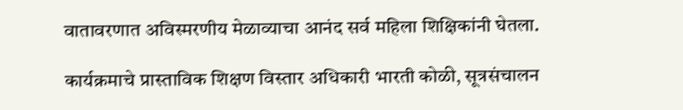वातावरणात अविस्मरणीय मेळाव्याचा आनंद सर्व महिला शिक्षिकांनी घेतला.

कार्यक्रमाचे प्रास्ताविक शिक्षण विस्तार अधिकारी भारती कोळी, सूत्रसंचालन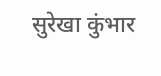सुरेखा कुंभार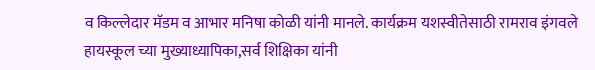व किल्लेदार मॅडम व आभार मनिषा कोळी यांनी मानले. कार्यक्रम यशस्वीतेसाठी रामराव इंगवले हायस्कूल च्या मुख्याध्यापिका,सर्व शिक्षिका यांनी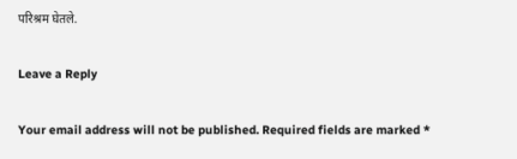परिश्रम घेतले.

Leave a Reply

Your email address will not be published. Required fields are marked *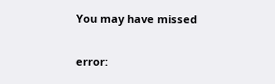You may have missed

error: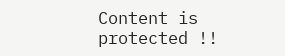Content is protected !!